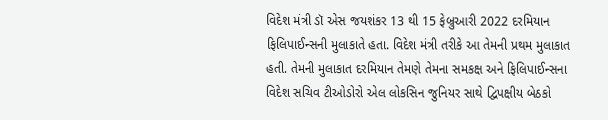વિદેશ મંત્રી ડૉ એસ જયશંકર 13 થી 15 ફેબ્રુઆરી 2022 દરમિયાન ફિલિપાઈન્સની મુલાકાતે હતા. વિદેશ મંત્રી તરીકે આ તેમની પ્રથમ મુલાકાત હતી. તેમની મુલાકાત દરમિયાન તેમણે તેમના સમકક્ષ અને ફિલિપાઈન્સના વિદેશ સચિવ ટીઓડોરો એલ લોકસિન જુનિયર સાથે દ્વિપક્ષીય બેઠકો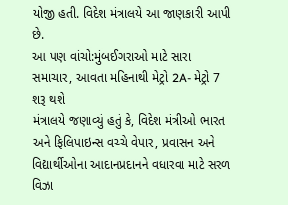યોજી હતી. વિદેશ મંત્રાલયે આ જાણકારી આપી છે.
આ પણ વાંચો:મુંબઈગરાઓ માટે સારા સમાચાર, આવતા મહિનાથી મેટ્રો 2A- મેટ્રો 7 શરૂ થશે
મંત્રાલયે જણાવ્યું હતું કે, વિદેશ મંત્રીઓ ભારત અને ફિલિપાઇન્સ વચ્ચે વેપાર, પ્રવાસન અને વિદ્યાર્થીઓના આદાનપ્રદાનને વધારવા માટે સરળ વિઝા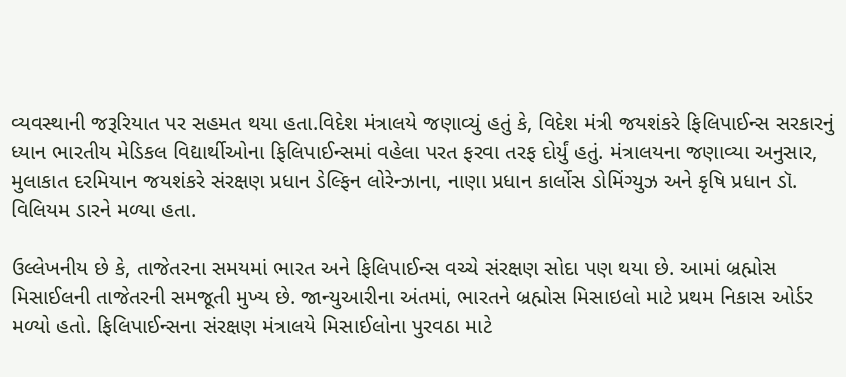વ્યવસ્થાની જરૂરિયાત પર સહમત થયા હતા.વિદેશ મંત્રાલયે જણાવ્યું હતું કે, વિદેશ મંત્રી જયશંકરે ફિલિપાઈન્સ સરકારનું ધ્યાન ભારતીય મેડિકલ વિદ્યાર્થીઓના ફિલિપાઈન્સમાં વહેલા પરત ફરવા તરફ દોર્યું હતું. મંત્રાલયના જણાવ્યા અનુસાર, મુલાકાત દરમિયાન જયશંકરે સંરક્ષણ પ્રધાન ડેલ્ફિન લોરેન્ઝાના, નાણા પ્રધાન કાર્લોસ ડોમિંગ્યુઝ અને કૃષિ પ્રધાન ડૉ. વિલિયમ ડારને મળ્યા હતા.

ઉલ્લેખનીય છે કે, તાજેતરના સમયમાં ભારત અને ફિલિપાઈન્સ વચ્ચે સંરક્ષણ સોદા પણ થયા છે. આમાં બ્રહ્મોસ મિસાઈલની તાજેતરની સમજૂતી મુખ્ય છે. જાન્યુઆરીના અંતમાં, ભારતને બ્રહ્મોસ મિસાઇલો માટે પ્રથમ નિકાસ ઓર્ડર મળ્યો હતો. ફિલિપાઈન્સના સંરક્ષણ મંત્રાલયે મિસાઈલોના પુરવઠા માટે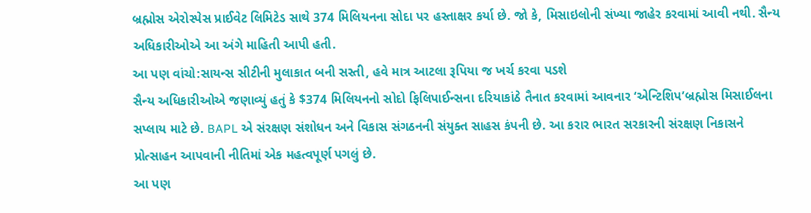બ્રહ્મોસ એરોસ્પેસ પ્રાઈવેટ લિમિટેડ સાથે 374 મિલિયનના સોદા પર હસ્તાક્ષર કર્યા છે. જો કે, મિસાઇલોની સંખ્યા જાહેર કરવામાં આવી નથી. સૈન્ય અધિકારીઓએ આ અંગે માહિતી આપી હતી.
આ પણ વાંચો:સાયન્સ સીટીની મુલાકાત બની સસ્તી, હવે માત્ર આટલા રૂપિયા જ ખર્ચ કરવા પડશે
સૈન્ય અધિકારીઓએ જણાવ્યું હતું કે $374 મિલિયનનો સોદો ફિલિપાઈન્સના દરિયાકાંઠે તૈનાત કરવામાં આવનાર ‘એન્ટિશિપ’બ્રહ્મોસ મિસાઈલના સપ્લાય માટે છે. BAPL એ સંરક્ષણ સંશોધન અને વિકાસ સંગઠનની સંયુક્ત સાહસ કંપની છે. આ કરાર ભારત સરકારની સંરક્ષણ નિકાસને પ્રોત્સાહન આપવાની નીતિમાં એક મહત્વપૂર્ણ પગલું છે.
આ પણ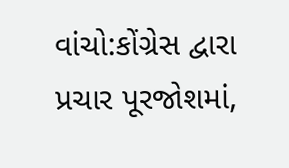વાંચો:કોંગ્રેસ દ્વારા પ્રચાર પૂરજોશમાં,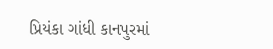પ્રિયંકા ગાંધી કાનપુરમાં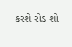કરશે રોડ શો